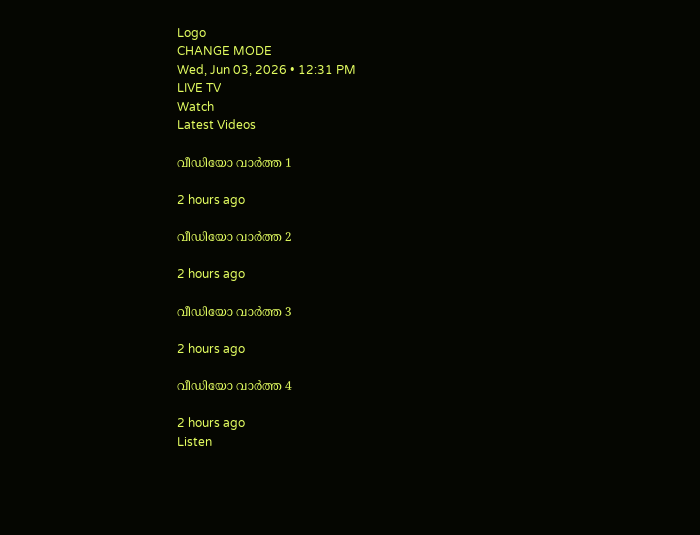Logo
CHANGE MODE
Wed, Jun 03, 2026 • 12:31 PM
LIVE TV
Watch
Latest Videos

വീഡിയോ വാർത്ത 1

2 hours ago

വീഡിയോ വാർത്ത 2

2 hours ago

വീഡിയോ വാർത്ത 3

2 hours ago

വീഡിയോ വാർത്ത 4

2 hours ago
Listen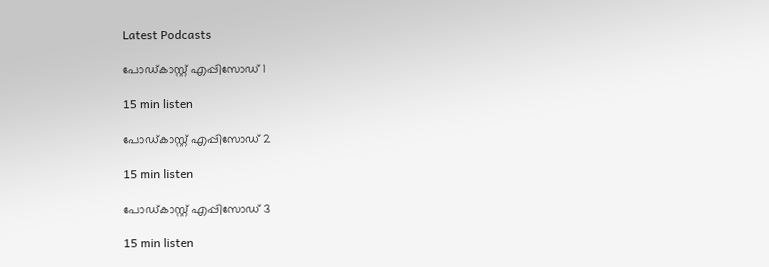Latest Podcasts

പോഡ്കാസ്റ്റ് എപ്പിസോഡ് 1

15 min listen

പോഡ്കാസ്റ്റ് എപ്പിസോഡ് 2

15 min listen

പോഡ്കാസ്റ്റ് എപ്പിസോഡ് 3

15 min listen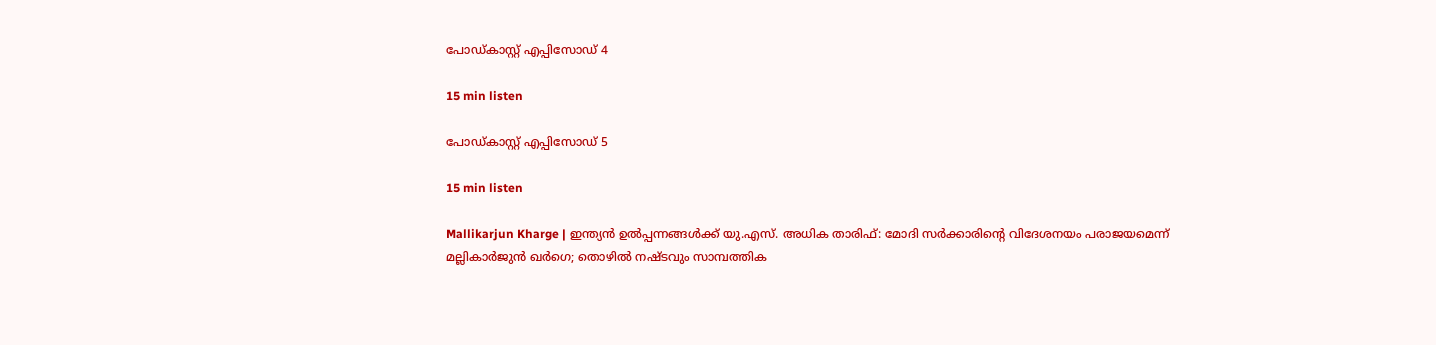പോഡ്കാസ്റ്റ് എപ്പിസോഡ് 4

15 min listen

പോഡ്കാസ്റ്റ് എപ്പിസോഡ് 5

15 min listen

Mallikarjun Kharge | ഇന്ത്യന്‍ ഉല്‍പ്പന്നങ്ങള്‍ക്ക് യു.എസ്. അധിക താരിഫ്: മോദി സര്‍ക്കാരിന്റെ വിദേശനയം പരാജയമെന്ന് മല്ലികാര്‍ജുന്‍ ഖര്‍ഗെ; തൊഴില്‍ നഷ്ടവും സാമ്പത്തിക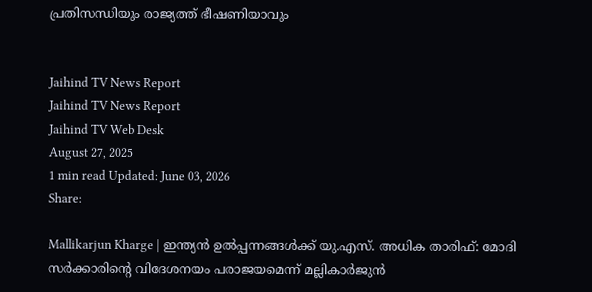പ്രതിസന്ധിയും രാജ്യത്ത് ഭീഷണിയാവും


Jaihind TV News Report
Jaihind TV News Report
Jaihind TV Web Desk
August 27, 2025
1 min read Updated: June 03, 2026
Share:

Mallikarjun Kharge | ഇന്ത്യന്‍ ഉല്‍പ്പന്നങ്ങള്‍ക്ക് യു.എസ്. അധിക താരിഫ്: മോദി സര്‍ക്കാരിന്റെ വിദേശനയം പരാജയമെന്ന് മല്ലികാര്‍ജുന്‍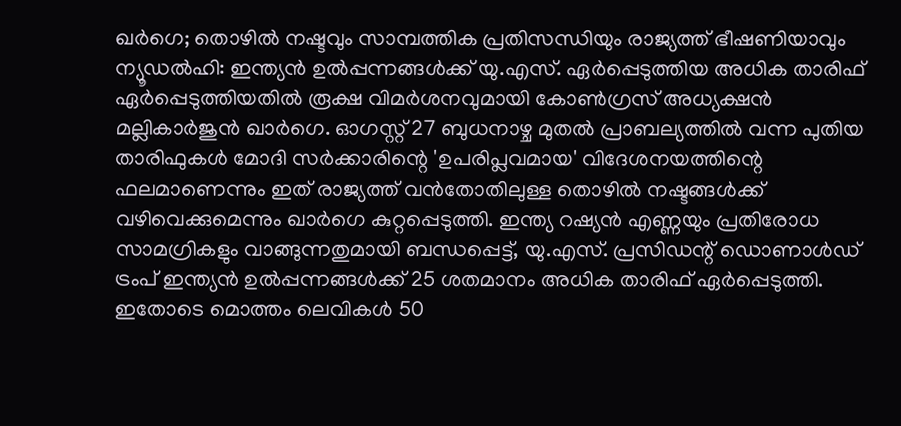ഖര്‍ഗെ; തൊഴില്‍ നഷ്ടവും സാമ്പത്തിക പ്രതിസന്ധിയും രാജ്യത്ത് ഭീഷണിയാവും
ന്യൂഡല്‍ഹി: ഇന്ത്യന്‍ ഉല്‍പ്പന്നങ്ങള്‍ക്ക് യു.എസ്. ഏര്‍പ്പെടുത്തിയ അധിക താരിഫ് ഏര്‍പ്പെടുത്തിയതില്‍ രൂക്ഷ വിമര്‍ശനവുമായി കോണ്‍ഗ്രസ് അധ്യക്ഷന്‍ മല്ലികാര്‍ജുന്‍ ഖാര്‍ഗെ. ഓഗസ്റ്റ് 27 ബുധനാഴ്ച മുതല്‍ പ്രാബല്യത്തില്‍ വന്ന പുതിയ താരിഫുകള്‍ മോദി സര്‍ക്കാരിന്റെ 'ഉപരിപ്ലവമായ' വിദേശനയത്തിന്റെ ഫലമാണെന്നും ഇത് രാജ്യത്ത് വന്‍തോതിലുള്ള തൊഴില്‍ നഷ്ടങ്ങള്‍ക്ക് വഴിവെക്കുമെന്നും ഖാര്‍ഗെ കുറ്റപ്പെടുത്തി. ഇന്ത്യ റഷ്യന്‍ എണ്ണയും പ്രതിരോധ സാമഗ്രികളും വാങ്ങുന്നതുമായി ബന്ധപ്പെട്ട്, യു.എസ്. പ്രസിഡന്റ് ഡൊണാള്‍ഡ് ട്രംപ് ഇന്ത്യന്‍ ഉല്‍പ്പന്നങ്ങള്‍ക്ക് 25 ശതമാനം അധിക താരിഫ് ഏര്‍പ്പെടുത്തി. ഇതോടെ മൊത്തം ലെവികള്‍ 50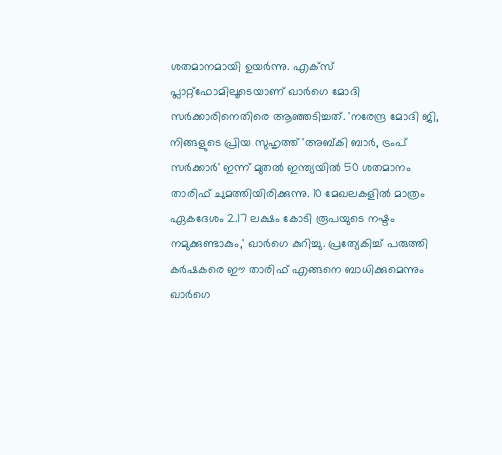ശതമാനമായി ഉയര്‍ന്നു. എക്‌സ് പ്ലാറ്റ്ഫോമിലൂടെയാണ് ഖാര്‍ഗെ മോദി സര്‍ക്കാരിനെതിരെ ആഞ്ഞടിച്ചത്. 'നരേന്ദ്ര മോദി ജി, നിങ്ങളുടെ പ്രിയ സുഹൃത്ത് 'അബ്കി ബാര്‍, ട്രംപ് സര്‍ക്കാര്‍' ഇന്ന് മുതല്‍ ഇന്ത്യയില്‍ 50 ശതമാനം താരിഫ് ചുമത്തിയിരിക്കുന്നു. 10 മേഖലകളില്‍ മാത്രം ഏകദേശം 2.17 ലക്ഷം കോടി രൂപയുടെ നഷ്ടം നമുക്കുണ്ടാകും,' ഖാര്‍ഗെ കുറിച്ചു. പ്രത്യേകിച്ച് പരുത്തി കര്‍ഷകരെ ഈ താരിഫ് എങ്ങനെ ബാധിക്കുമെന്നും ഖാര്‍ഗെ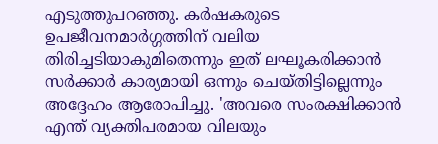എടുത്തുപറഞ്ഞു. കര്‍ഷകരുടെ ഉപജീവനമാര്‍ഗ്ഗത്തിന് വലിയ തിരിച്ചടിയാകുമിതെന്നും ഇത് ലഘൂകരിക്കാന്‍ സര്‍ക്കാര്‍ കാര്യമായി ഒന്നും ചെയ്തിട്ടില്ലെന്നും അദ്ദേഹം ആരോപിച്ചു. 'അവരെ സംരക്ഷിക്കാന്‍ എന്ത് വ്യക്തിപരമായ വിലയും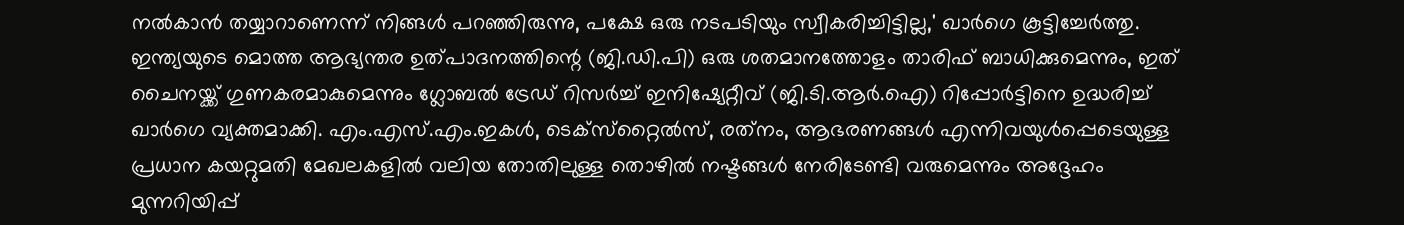നല്‍കാന്‍ തയ്യാറാണെന്ന് നിങ്ങള്‍ പറഞ്ഞിരുന്നു, പക്ഷേ ഒരു നടപടിയും സ്വീകരിച്ചിട്ടില്ല,' ഖാര്‍ഗെ കൂട്ടിച്ചേര്‍ത്തു. ഇന്ത്യയുടെ മൊത്ത ആഭ്യന്തര ഉത്പാദനത്തിന്റെ (ജി.ഡി.പി) ഒരു ശതമാനത്തോളം താരിഫ് ബാധിക്കുമെന്നും, ഇത് ചൈനയ്ക്ക് ഗുണകരമാകുമെന്നും ഗ്ലോബല്‍ ട്രേഡ് റിസര്‍ച്ച് ഇനിഷ്യേറ്റീവ് (ജി.ടി.ആര്‍.ഐ) റിപ്പോര്‍ട്ടിനെ ഉദ്ധരിച്ച് ഖാര്‍ഗെ വ്യക്തമാക്കി. എം.എസ്.എം.ഇകള്‍, ടെക്‌സ്‌റ്റൈല്‍സ്, രത്‌നം, ആഭരണങ്ങള്‍ എന്നിവയുള്‍പ്പെടെയുള്ള പ്രധാന കയറ്റുമതി മേഖലകളില്‍ വലിയ തോതിലുള്ള തൊഴില്‍ നഷ്ടങ്ങള്‍ നേരിടേണ്ടി വരുമെന്നും അദ്ദേഹം മുന്നറിയിപ്പ്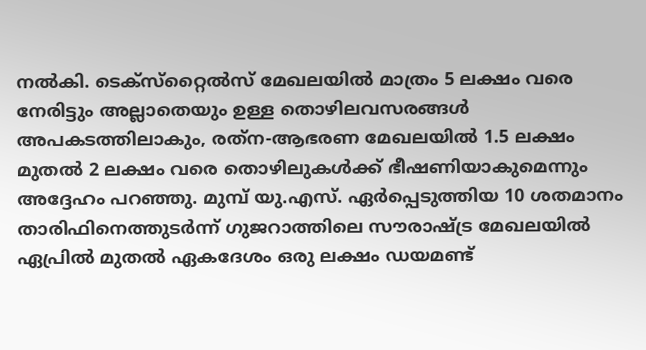നല്‍കി. ടെക്‌സ്‌റ്റൈല്‍സ് മേഖലയില്‍ മാത്രം 5 ലക്ഷം വരെ നേരിട്ടും അല്ലാതെയും ഉള്ള തൊഴിലവസരങ്ങള്‍ അപകടത്തിലാകും, രത്‌ന-ആഭരണ മേഖലയില്‍ 1.5 ലക്ഷം മുതല്‍ 2 ലക്ഷം വരെ തൊഴിലുകള്‍ക്ക് ഭീഷണിയാകുമെന്നും അദ്ദേഹം പറഞ്ഞു. മുമ്പ് യു.എസ്. ഏര്‍പ്പെടുത്തിയ 10 ശതമാനം താരിഫിനെത്തുടര്‍ന്ന് ഗുജറാത്തിലെ സൗരാഷ്ട്ര മേഖലയില്‍ ഏപ്രില്‍ മുതല്‍ ഏകദേശം ഒരു ലക്ഷം ഡയമണ്ട്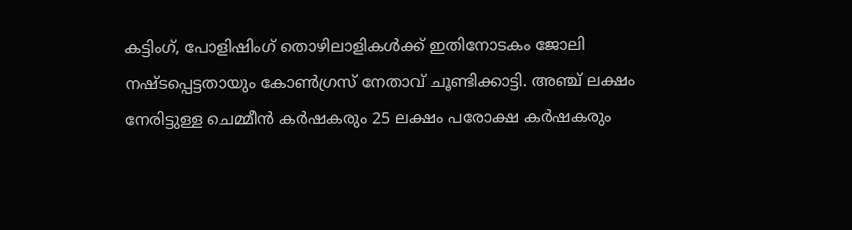കട്ടിംഗ്, പോളിഷിംഗ് തൊഴിലാളികള്‍ക്ക് ഇതിനോടകം ജോലി നഷ്ടപ്പെട്ടതായും കോണ്‍ഗ്രസ് നേതാവ് ചൂണ്ടിക്കാട്ടി. അഞ്ച് ലക്ഷം നേരിട്ടുള്ള ചെമ്മീന്‍ കര്‍ഷകരും 25 ലക്ഷം പരോക്ഷ കര്‍ഷകരും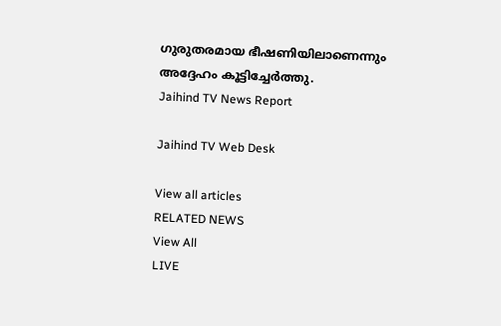ഗുരുതരമായ ഭീഷണിയിലാണെന്നും അദ്ദേഹം കൂട്ടിച്ചേര്‍ത്തു.
Jaihind TV News Report

Jaihind TV Web Desk

View all articles
RELATED NEWS
View All
LIVE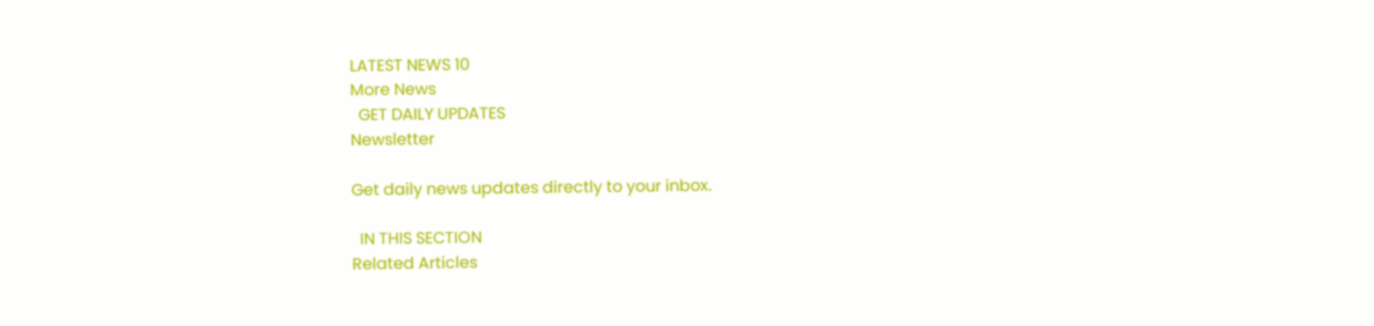LATEST NEWS 10
More News
  GET DAILY UPDATES
Newsletter

Get daily news updates directly to your inbox.

  IN THIS SECTION
Related Articles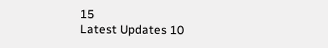15
Latest Updates 10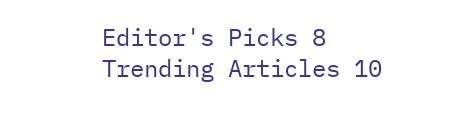Editor's Picks 8
Trending Articles 10